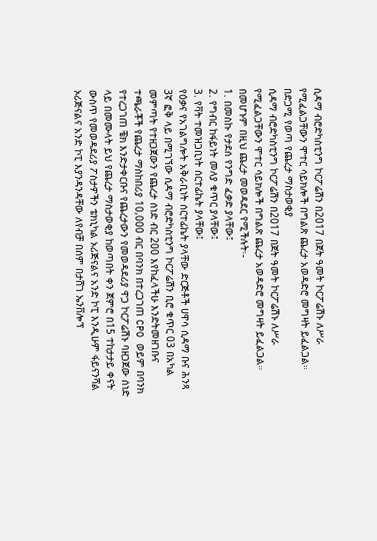ሲዳማ ብሮድካስቲንግ ኮርፖሬሽን በ2017 በጀት ዓመት ኮርፖሬሽኑ ለሥራ የሚፈልጋቸውን ሞተር ሳይክሎች በግልጽ ጨረታ አወዳድሮ መግዛት ይፈልጋል።
በድጋሚ የወጣ የጨረታ ማስታወቂያ
ሲዳማ ብሮድካስቲንግ ኮርፖሬሽን በ2017 በጀት ዓመት ኮርፖሬሽኑ ለሥራ የሚፈልጋቸውን ሞተር ሳይክሎች በግልጽ ጨረታ አወዳድሮ መግዛት ይፈልጋል። በመሆኑም በዚህ ጨረታ መወዳደር የሚችሉት፡-
1. በመስኩ የታደሰ የንግድ ፈቃድ ያላቸው፤
2. የግብር ከፋይነት መለያ ቁጥር ያላቸው፤
3. የቫት ተመዝጋቢነት ሰርተፊኬት ያላቸው፤
የዕቃና የአገልግሎት አቅራቢነት ሰርተፊኬት ያላቸው ድርጅቶች ሀዋሳ ሲዳማ ቡና ሕንጻ 3ኛ ፎቅ ላይ በሚገኘው ሲዳማ ብሮድካስቲንግ ኮርፖሬሽን ቢሮ ቁጥር 03 በአካል መምጣት የተዘጋጀውን የጨረታ ሰነድ ብር 200 እየከፈላችሁ እንድትመዘገቡና ተጫራቾች የጨረታ ማስከበሪያ 10,000 ብር በባንክ በተረጋገጠ CPO ወይም በባንክ የተረጋገጠ ቼክ እንድታቀርቡና የጨረታውን የመወዳደሪያ ዋጋ ኮርፖሬሽኑ ባዘጋጀው ሰነድ ላይ በመሙላት ይህ የጨረታ ማስታወቂያ ከወጣበት ቀን ጀምሮ በ15 ተከታታይ ቀናት ውስጥ የመወዳደሪያ ፖስታዎችን ቴክኒካል ኦሪጅናልና አንድ ኮፒ እንዲሁም ፋይናንሻል ኦሪጅናልና አንድ ኮፒ እያንዳንዳቸው ለየብቻ በሰም በታሸገ ኤንቨሎፕ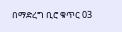በማድረግ ቢሮ ቁጥር 03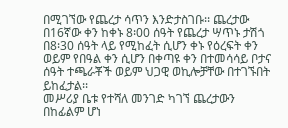በሚገኘው የጨረታ ሳጥን እንድታስገቡ፡፡ ጨረታው በ16ኛው ቀን ከቀኑ 8፡00 ሰዓት የጨረታ ሣጥኑ ታሽጎ በ8፡30 ሰዓት ላይ የሚከፈት ሲሆን ቀኑ የዕረፍት ቀን ወይም የበዓል ቀን ሲሆን በቀጣዩ ቀን በተመሳሳይ ቦታና ሰዓት ተጫራቾች ወይም ህጋዊ ወኪሎቻቸው በተገኙበት ይከፈታል፡፡
መሥሪያ ቤቱ የተሻለ መንገድ ካገኘ ጨረታውን በከፊልም ሆነ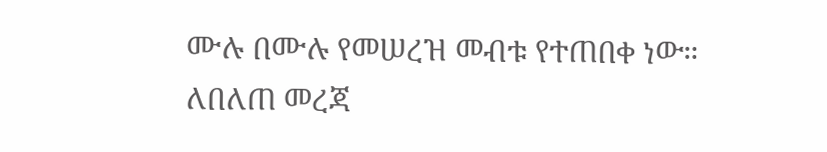ሙሉ በሙሉ የመሠረዝ መብቱ የተጠበቀ ነው።
ለበለጠ መረጃ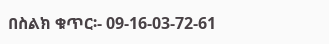በስልክ ቁጥር፡- 09-16-03-72-61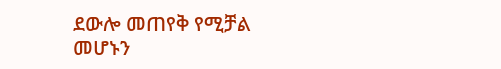ደውሎ መጠየቅ የሚቻል መሆኑን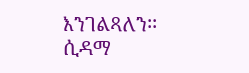እንገልጻለን፡፡
ሲዳማ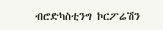ብሮድካስቲንግ ኮርፖሬሽን